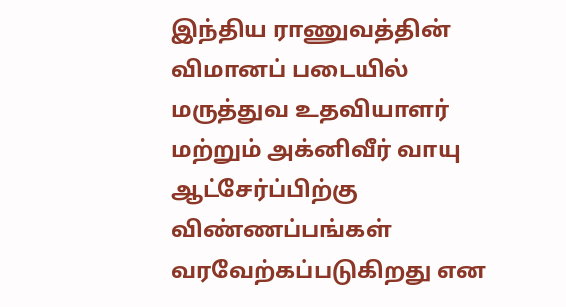இந்திய ராணுவத்தின் விமானப் படையில் மருத்துவ உதவியாளர் மற்றும் அக்னிவீர் வாயு ஆட்சேர்ப்பிற்கு விண்ணப்பங்கள் வரவேற்கப்படுகிறது என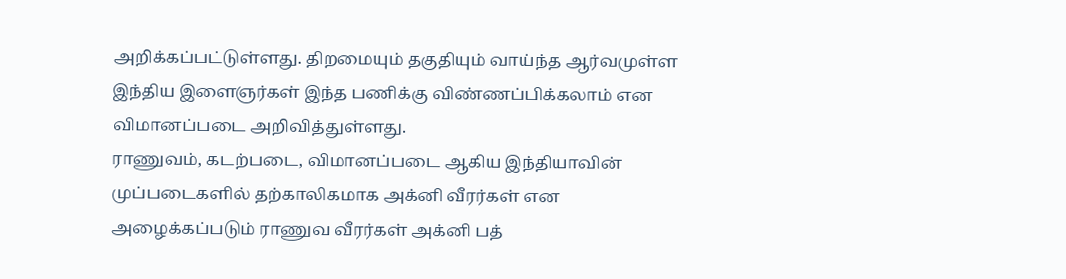அறிக்கப்பட்டுள்ளது. திறமையும் தகுதியும் வாய்ந்த ஆர்வமுள்ள இந்திய இளைஞர்கள் இந்த பணிக்கு விண்ணப்பிக்கலாம் என விமானப்படை அறிவித்துள்ளது.
ராணுவம், கடற்படை, விமானப்படை ஆகிய இந்தியாவின் முப்படைகளில் தற்காலிகமாக அக்னி வீரர்கள் என அழைக்கப்படும் ராணுவ வீரர்கள் அக்னி பத்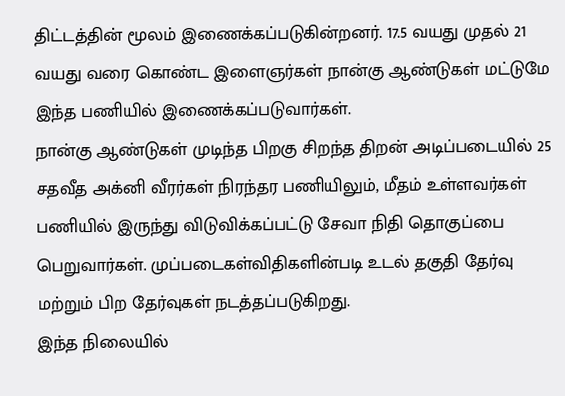திட்டத்தின் மூலம் இணைக்கப்படுகின்றனர். 17.5 வயது முதல் 21 வயது வரை கொண்ட இளைஞர்கள் நான்கு ஆண்டுகள் மட்டுமே இந்த பணியில் இணைக்கப்படுவார்கள்.
நான்கு ஆண்டுகள் முடிந்த பிறகு சிறந்த திறன் அடிப்படையில் 25 சதவீத அக்னி வீரர்கள் நிரந்தர பணியிலும், மீதம் உள்ளவர்கள் பணியில் இருந்து விடுவிக்கப்பட்டு சேவா நிதி தொகுப்பை பெறுவார்கள். முப்படைகள்விதிகளின்படி உடல் தகுதி தேர்வு மற்றும் பிற தேர்வுகள் நடத்தப்படுகிறது.
இந்த நிலையில்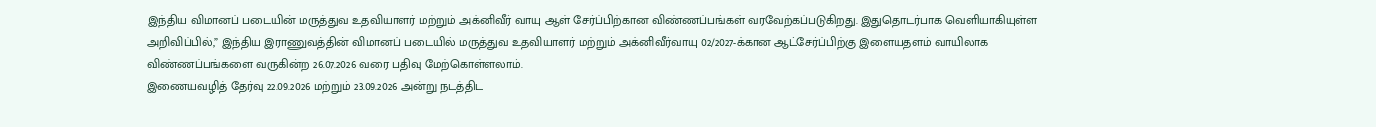இந்திய விமானப் படையின் மருத்துவ உதவியாளர் மற்றும் அக்னிவீர் வாயு ஆள் சேர்ப்பிற்கான விண்ணப்பங்கள் வரவேற்கப்படுகிறது. இதுதொடர்பாக வெளியாகியுள்ள அறிவிப்பில்,” இந்திய இராணுவத்தின் விமானப் படையில் மருத்துவ உதவியாளர் மற்றும் அக்னிவீர்வாயு 02/2027-க்கான ஆட்சேர்ப்பிற்கு இளையதளம் வாயிலாக விண்ணப்பங்களை வருகின்ற 26.07.2026 வரை பதிவு மேற்கொள்ளலாம்.
இணையவழித் தேர்வு 22.09.2026 மற்றும் 23.09.2026 அன்று நடத்திட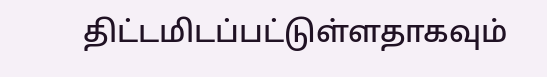திட்டமிடப்பட்டுள்ளதாகவும்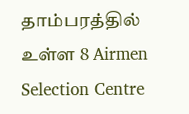தாம்பரத்தில் உள்ள 8 Airmen Selection Centre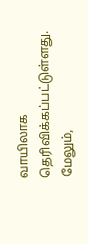வாயிலாக தெரிவிக்கப்பட்டுள்ளது. மேலும்,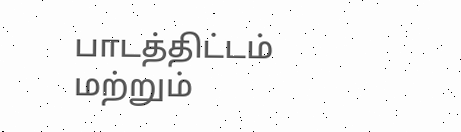பாடத்திட்டம் மற்றும்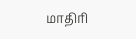மாதிரி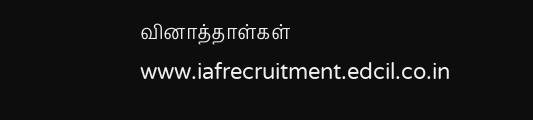வினாத்தாள்கள் www.iafrecruitment.edcil.co.in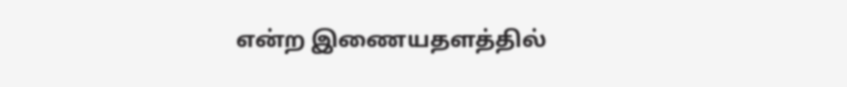என்ற இணையதளத்தில்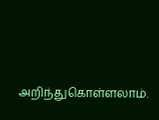அறிந்துகொள்ளலாம்.